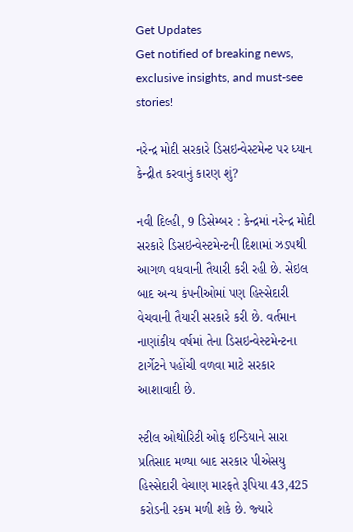Get Updates
Get notified of breaking news, exclusive insights, and must-see stories!

નરેન્દ્ર મોદી સરકારે ડિસઇન્વેસ્ટમેન્ટ પર ધ્યાન કેન્દ્રીત કરવાનું કારણ શું?

નવી દિલ્હી, 9 ડિસેમ્બર : કેન્‍દ્રમાં નરેન્‍દ્ર મોદી સરકારે ડિસઇન્‍વેસ્‍ટમેન્‍ટની દિશામાં ઝડપથી આગળ વધવાની તૈયારી કરી રહી છે. સેઇલ બાદ અન્‍ય કંપનીઓમાં પણ હિસ્‍સેદારી વેચવાની તૈયારી સરકારે કરી છે. વર્તમાન નાણાંકીય વર્ષમાં તેના ડિસઇન્‍વેસ્‍ટમેન્‍ટના ટાર્ગેટને પહોંચી વળવા માટે સરકાર આશાવાદી છે.

સ્‍ટીલ ઓથોરિટી ઓફ ઇન્‍ડિયાને સારા પ્રતિસાદ મળ્‍યા બાદ સરકાર પીએસયુ હિસ્‍સેદારી વેચાણ મારફતે રૂપિયા 43,425 કરોડની રકમ મળી શકે છે. જ્‍યારે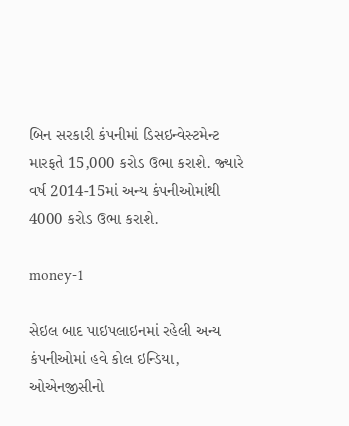બિન સરકારી કંપનીમાં ડિસઇન્‍વેસ્‍ટમેન્‍ટ મારફતે 15,000 કરોડ ઉભા કરાશે. જ્‍યારે વર્ષ 2014-15માં અન્‍ય કંપનીઓમાંથી 4000 કરોડ ઉભા કરાશે.

money-1

સેઇલ બાદ પાઇપલાઇનમાં રહેલી અન્‍ય કંપનીઓમાં હવે કોલ ઇન્‍ડિયા, ઓએનજીસીનો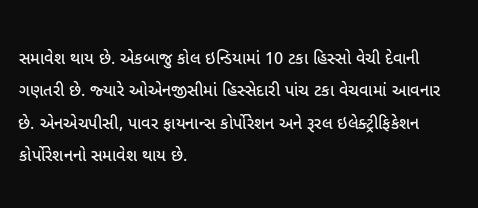સમાવેશ થાય છે. એકબાજુ કોલ ઇન્‍ડિયામાં 10 ટકા હિસ્‍સો વેચી દેવાની ગણતરી છે. જ્‍યારે ઓએનજીસીમાં હિસ્‍સેદારી પાંચ ટકા વેચવામાં આવનાર છે. એનએચપીસી, પાવર ફાયનાન્‍સ કોર્પોરેશન અને રૂરલ ઇલેક્‍ટ્રીફિકેશન કોર્પોરેશનનો સમાવેશ થાય છે.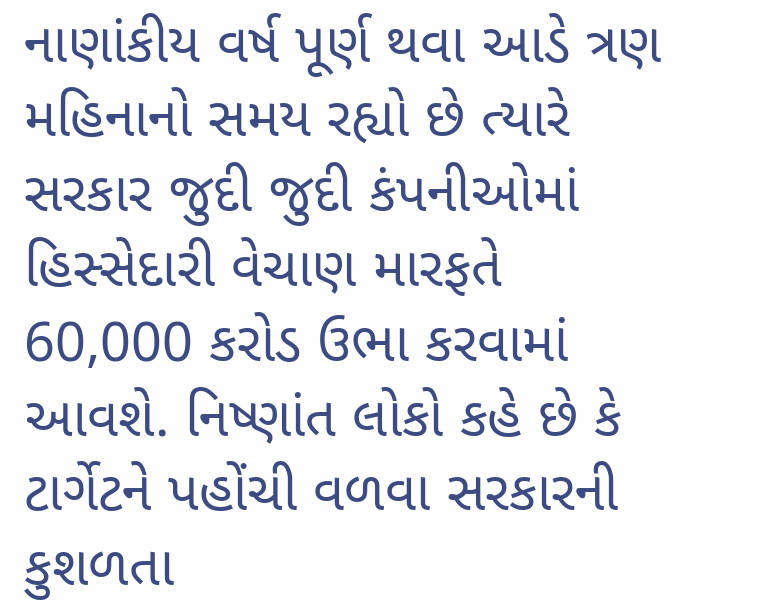નાણાંકીય વર્ષ પૂર્ણ થવા આડે ત્રણ મહિનાનો સમય રહ્યો છે ત્‍યારે સરકાર જુદી જુદી કંપનીઓમાં હિસ્‍સેદારી વેચાણ મારફતે 60,000 કરોડ ઉભા કરવામાં આવશે. નિષ્‍ણાંત લોકો કહે છે કે ટાર્ગેટને પહોંચી વળવા સરકારની કુશળતા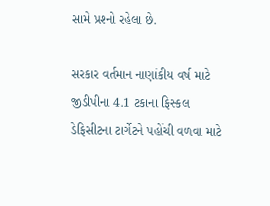સામે પ્રશ્‍નો રહેલા છે.

સરકાર વર્તમાન નાણાંકીય વર્ષ માટે જીડીપીના 4.1 ટકાના ફિસ્‍કલ ડેફિસીટના ટાર્ગેટને પહોંચી વળવા માટે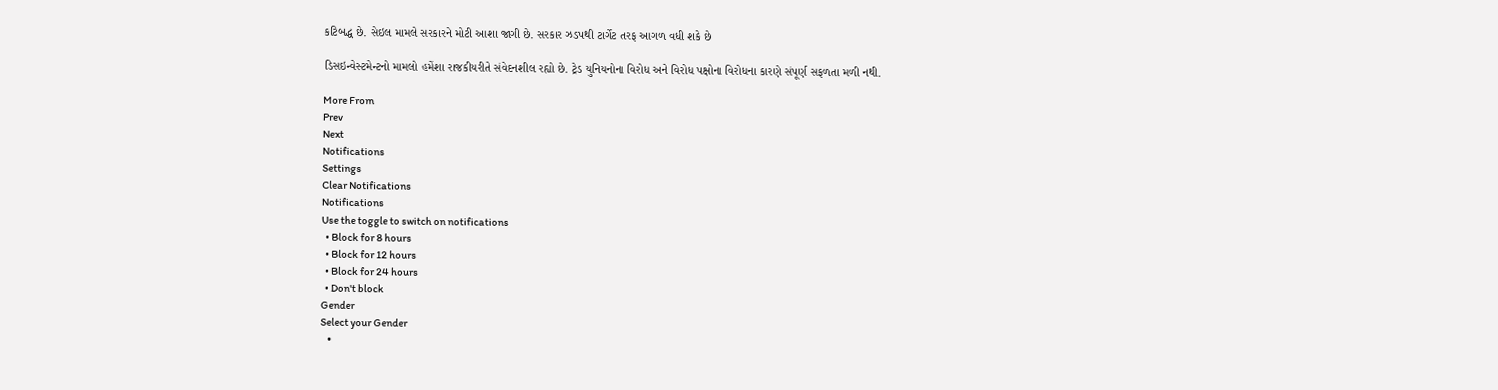કટિબદ્ધ છે. સેઇલ મામલે સરકારને મોટી આશા જાગી છે. સરકાર ઝડપથી ટાર્ગેટ તરફ આગળ વધી શકે છે

ડિસઇન્‍વેસ્‍ટમેન્‍ટનો મામલો હમેંશા રાજકીયરીતે સંવેદનશીલ રહ્યો છે. ટ્રેડ યુનિયનોના વિરોધ અને વિરોધ પક્ષોના વિરોધના કારણે સંપૂર્ણ સફળતા મળી નથી.

More From
Prev
Next
Notifications
Settings
Clear Notifications
Notifications
Use the toggle to switch on notifications
  • Block for 8 hours
  • Block for 12 hours
  • Block for 24 hours
  • Don't block
Gender
Select your Gender
  •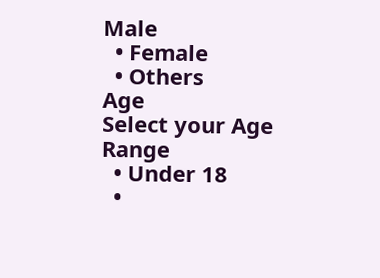Male
  • Female
  • Others
Age
Select your Age Range
  • Under 18
  •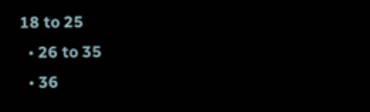18 to 25
  • 26 to 35
  • 36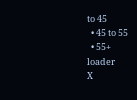to 45
  • 45 to 55
  • 55+
loader
X